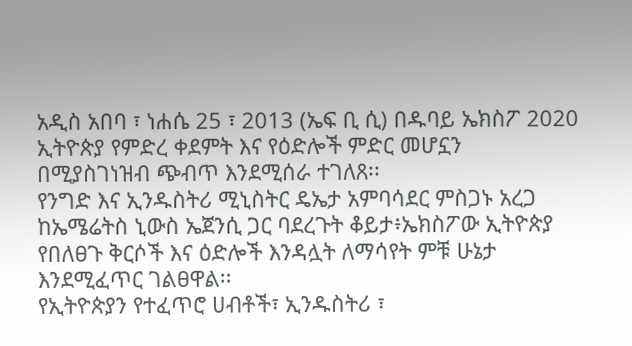አዲስ አበባ ፣ ነሐሴ 25 ፣ 2013 (ኤፍ ቢ ሲ) በዱባይ ኤክስፖ 2020 ኢትዮጵያ የምድረ ቀደምት እና የዕድሎች ምድር መሆኗን በሚያስገነዝብ ጭብጥ እንደሚሰራ ተገለጸ፡፡
የንግድ እና ኢንዱስትሪ ሚኒስትር ዴኤታ አምባሳደር ምስጋኑ አረጋ ከኤሜሬትስ ኒውስ ኤጀንሲ ጋር ባደረጉት ቆይታ፥ኤክስፖው ኢትዮጵያ የበለፀጉ ቅርሶች እና ዕድሎች እንዳሏት ለማሳየት ምቹ ሁኔታ እንደሚፈጥር ገልፀዋል፡፡
የኢትዮጵያን የተፈጥሮ ሀብቶች፣ ኢንዱስትሪ ፣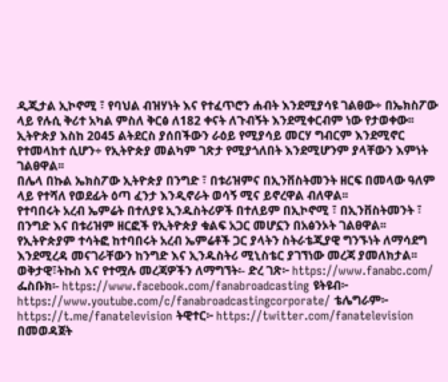ዲጂታል ኢኮኖሚ ፣ የባህል ብዝሃነት እና የተፈጥሮን ሐብት እንደሚያሳዩ ገልፀው÷ በኤክስፖው ላይ የሉሲ ቅሪተ አካል ምስለ ቅርፅ ለ182 ቀናት ለጉብኝት እንደሚቀርብም ነው የታወቀው፡፡
ኢትዮጵያ እስከ 2045 ልትደርስ ያሰበችውን ራዕይ የሚያሳይ መርሃ ግብርም እንደሚኖር የተመላከተ ሲሆን÷ የኢትዮጵያ መልካም ገጽታ የሚያጎለበት እንደሚሆንም ያላቸውን እምነት ገልፀዋል፡፡
በሌላ በኩል ኤክስፖው ኢትዮጵያ በንግድ ፣ በቱሪዝምና በኢንቨስትመንት ዘርፍ በመላው ዓለም ላይ የተሻለ የወደፊት ዕጣ ፈንታ እንዲኖራት ወሳኝ ሚና ይኖረዋል ብለዋል፡፡
የተባበሩት አረብ ኤምሬት በተለያዩ ኢንዱስትሪዎች በተለይም በኢኮኖሚ ፣ በኢንቨስትመንት ፣ በንግድ እና በቱሪዝም ዘርፎች የኢትዮጵያ ቁልፍ አጋር መሆኗን በአፅንኦት ገልፀዋል፡፡
የኢትዮጵያም ተሳትፎ ከተባበሩት አረብ ኤምሬቶች ጋር ያላትን ስትራቴጂያዊ ግንኙነት ለማሳደግ እንደሚረዳ መናገራቸውን ከንግድ እና ኢንዱስትሪ ሚኒስቴር ያገኘነው መረጃ ያመለክታል፡፡
ወቅታዊ፣ትኩስ እና የተሟሉ መረጃዎችን ለማግኘት፡- ድረ ገጽ፦ https://www.fanabc.com/ ፌስቡክ፡- https://www.facebook.com/fanabroadcasting ዩትዩብ፦ https://www.youtube.com/c/fanabroadcastingcorporate/ ቴሌግራም፦ https://t.me/fanatelevision ትዊተር፦ https://twitter.com/fanatelevision በመወዳጀት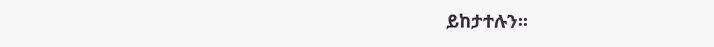ይከታተሉን፡፡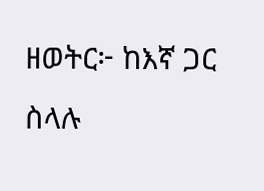ዘወትር፦ ከእኛ ጋር ስላሉ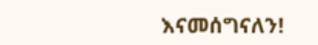እናመሰግናለን!